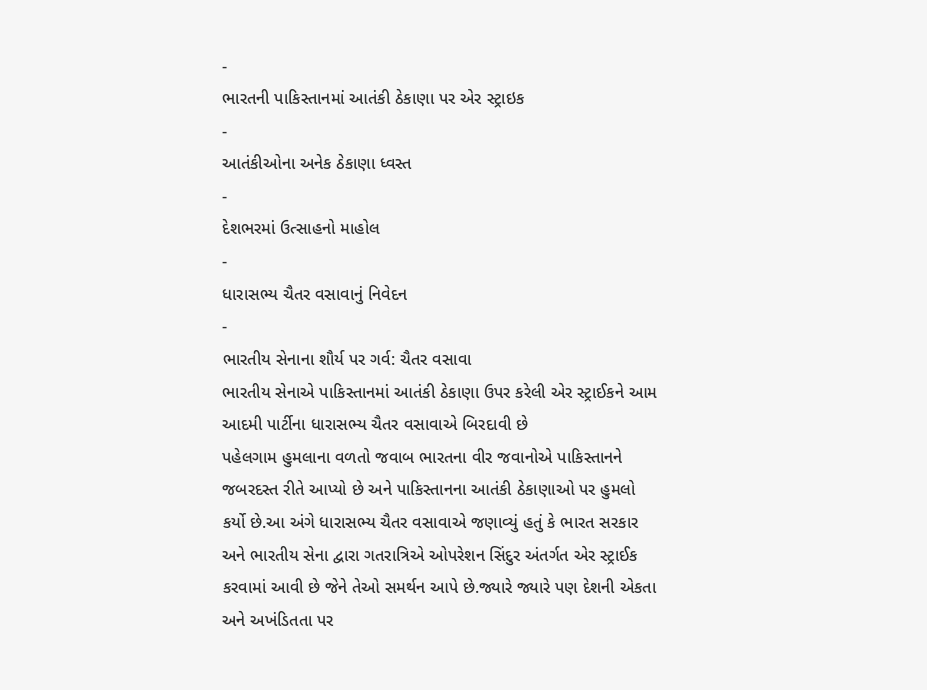-
ભારતની પાકિસ્તાનમાં આતંકી ઠેકાણા પર એર સ્ટ્રાઇક
-
આતંકીઓના અનેક ઠેકાણા ધ્વસ્ત
-
દેશભરમાં ઉત્સાહનો માહોલ
-
ધારાસભ્ય ચૈતર વસાવાનું નિવેદન
-
ભારતીય સેનાના શૌર્ય પર ગર્વ: ચૈતર વસાવા
ભારતીય સેનાએ પાકિસ્તાનમાં આતંકી ઠેકાણા ઉપર કરેલી એર સ્ટ્રાઈકને આમ આદમી પાર્ટીના ધારાસભ્ય ચૈતર વસાવાએ બિરદાવી છે
પહેલગામ હુમલાના વળતો જવાબ ભારતના વીર જવાનોએ પાકિસ્તાનને જબરદસ્ત રીતે આપ્યો છે અને પાકિસ્તાનના આતંકી ઠેકાણાઓ પર હુમલો કર્યો છે.આ અંગે ધારાસભ્ય ચૈતર વસાવાએ જણાવ્યું હતું કે ભારત સરકાર અને ભારતીય સેના દ્વારા ગતરાત્રિએ ઓપરેશન સિંદુર અંતર્ગત એર સ્ટ્રાઈક કરવામાં આવી છે જેને તેઓ સમર્થન આપે છે.જ્યારે જ્યારે પણ દેશની એકતા અને અખંડિતતા પર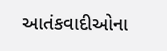આતંકવાદીઓના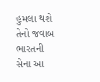હુમલા થશે તેનો જવાબ ભારતની સેના આ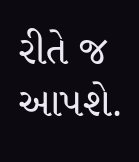રીતે જ આપશે.